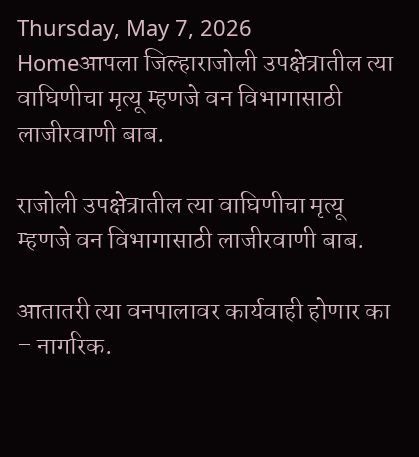Thursday, May 7, 2026
Homeआपला जिल्हाराजोली उपक्षेत्रातील त्या वाघिणीचा मृत्यू म्हणजे वन विभागासाठी लाजीरवाणी बाब.

राजोली उपक्षेत्रातील त्या वाघिणीचा मृत्यू म्हणजे वन विभागासाठी लाजीरवाणी बाब.

आतातरी त्या वनपालावर कार्यवाही होणार का  – नागरिक.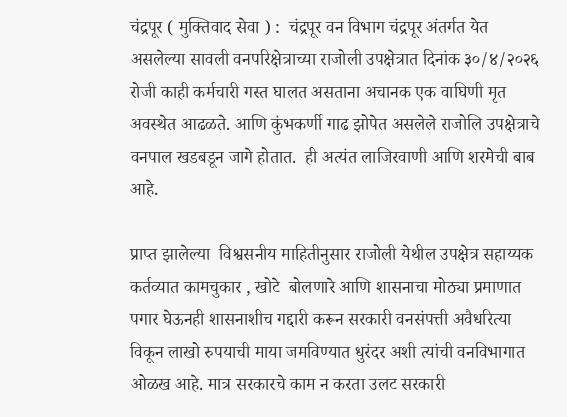चंद्रपूर ( मुक्तिवाद सेवा ) :  चंद्रपूर वन विभाग चंद्रपूर अंतर्गत येत असलेल्या सावली वनपरिक्षेत्राच्या राजोली उपक्षेत्रात दिनांक ३०/४/२०२६ रोजी काही कर्मचारी गस्त घालत असताना अचानक एक वाघिणी मृत अवस्थेत आढळते. आणि कुंभकर्णी गाढ झोपेत असलेले राजोलि उपक्षेत्राचे वनपाल खडबडून जागे होतात.  ही अत्यंत लाजिरवाणी आणि शरमेची बाब आहे.

प्राप्त झालेल्या  विश्वसनीय माहितीनुसार राजोली येथील उपक्षेत्र सहाय्यक कर्तव्यात कामचुकार , खोटे  बोलणारे आणि शासनाचा मोठ्या प्रमाणात पगार घेऊनही शासनाशीच गद्दारी करून सरकारी वनसंपत्ती अवैधरित्या विकून लाखो रुपयाची माया जमविण्यात धुरंदर अशी त्यांची वनविभागात ओळख आहे. मात्र सरकारचे काम न करता उलट सरकारी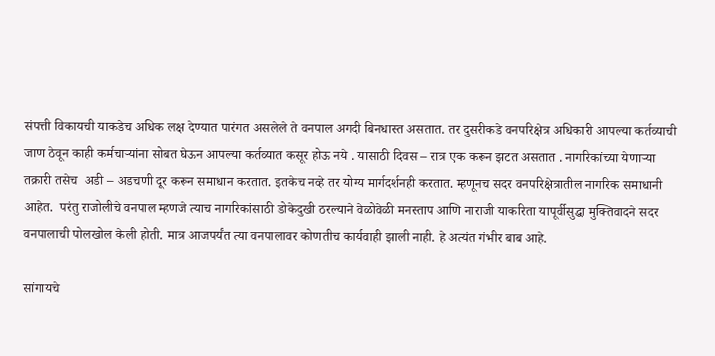संपत्ती विकायची याकडेच अधिक लक्ष देण्यात पारंगत असलेले ते वनपाल अगदी बिनधास्त असतात. तर दुसरीकडे वनपरिक्षेत्र अधिकारी आपल्या कर्तव्याची जाण ठेवून काही कर्मचाऱ्यांना सोबत घेऊन आपल्या कर्तव्यात कसूर होऊ नये . यासाठी दिवस – रात्र एक करून झटत असतात . नागरिकांच्या येणाऱ्या तक्रारी तसेच  अडी – अडचणी दूर करून समाधान करतात. इतकेच नव्हे तर योग्य मार्गदर्शनही करतात. म्हणूनच सदर वनपरिक्षेत्रातील नागरिक समाधानी आहेत.  परंतु राजोलीचे वनपाल म्हणजे त्याच नागरिकांसाठी डोकेदुखी ठरल्याने वेळोवेळी मनस्ताप आणि नाराजी याकरिता यापूर्वीसुद्धा मुक्तिवादने सदर वनपालाची पोलखोल केली होती. मात्र आजपर्यंत त्या वनपालावर कोणतीच कार्यवाही झाली नाही. हे अत्यंत गंभीर बाब आहे.

सांगायचे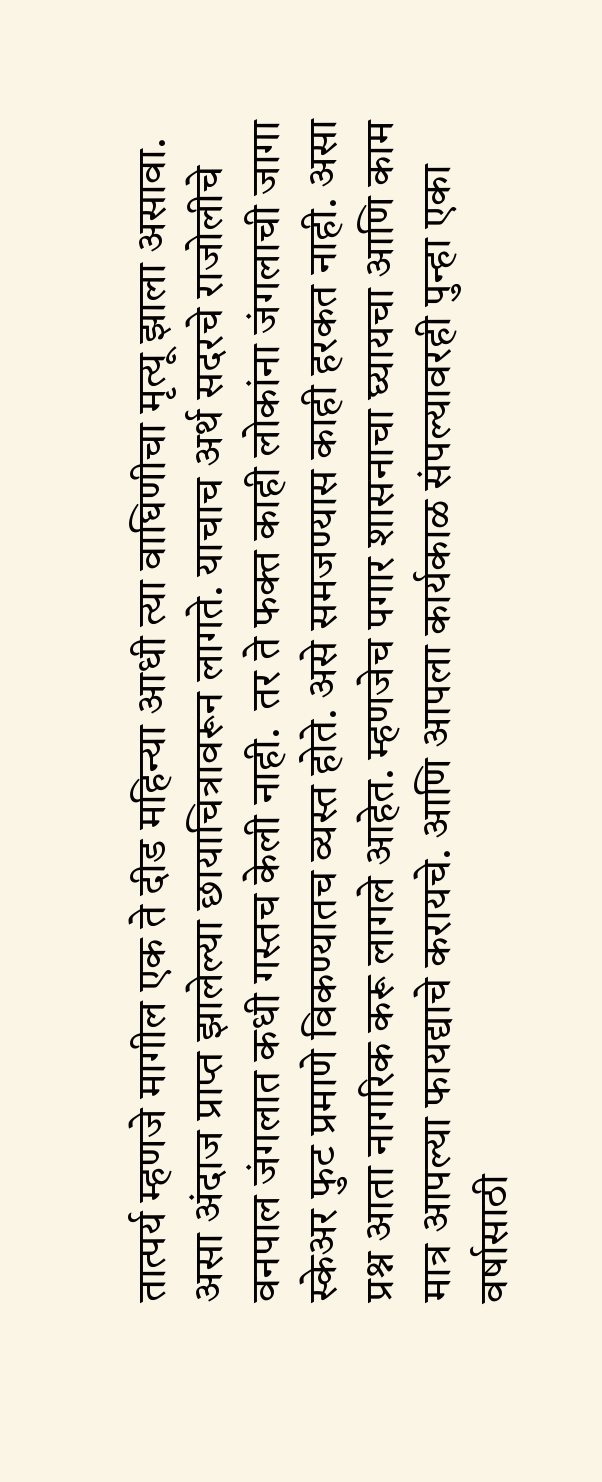तात्पर्य म्हणजे मागील एक ते दीड महिन्या आधी त्या वाघिणीचा मृत्यू झाला असावा. असा अंदाज प्राप्त झालेल्या छायाचित्रावरून लागते. याचाच अर्थ सदरचे राजोलीचे वनपाल जंगलात कधी गस्तच केली नाही.  तर ते फक्त काही लोकांना जंगलाची जागा स्केअर फुट प्रमाणे विकण्यातच व्यस्त होते. असे समजण्यास काही हरकत नाही. असा प्रश्न आता नागरिक करू लागले आहेत. म्हणजेच पगार शासनाचा घ्यायचा आणि काम मात्र आपल्या फायद्याचे करायचे. आणि आपला कार्यकाळ संपल्यावरही पुन्हा एका वर्षासाठी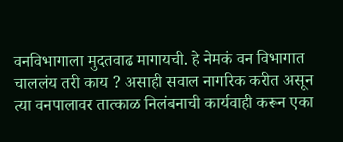वनविभागाला मुदतवाढ मागायची. हे नेमकं वन विभागात चाललंय तरी काय ? असाही सवाल नागरिक करीत असून त्या वनपालावर तात्काळ निलंबनाची कार्यवाही करून एका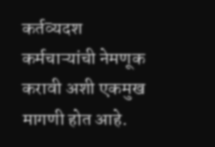कर्तव्यदश  कर्मचाऱ्यांची नेमणूक करावी अशी एकमुख मागणी होत आहे.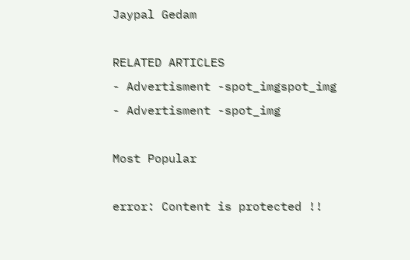Jaypal Gedam

RELATED ARTICLES
- Advertisment -spot_imgspot_img
- Advertisment -spot_img

Most Popular

error: Content is protected !!